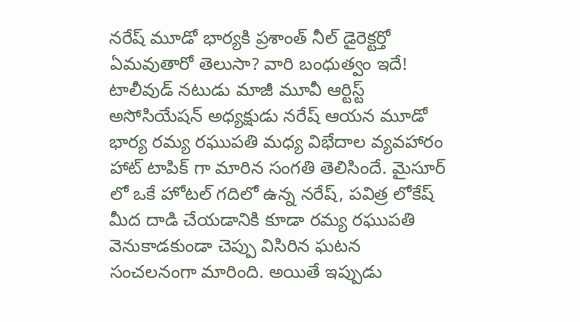నరేష్ మూడో భార్యకి ప్రశాంత్ నీల్ డైరెక్టర్తో ఏమవుతారో తెలుసా? వారి బంధుత్వం ఇదే!
టాలీవుడ్ నటుడు మాజీ మూవీ ఆర్టిస్ట్ అసోసియేషన్ అధ్యక్షుడు నరేష్ ఆయన మూడో భార్య రమ్య రఘుపతి మధ్య విభేదాల వ్యవహారం హాట్ టాపిక్ గా మారిన సంగతి తెలిసిందే. మైసూర్ లో ఒకే హోటల్ గదిలో ఉన్న నరేష్, పవిత్ర లోకేష్ మీద దాడి చేయడానికి కూడా రమ్య రఘుపతి వెనుకాడకుండా చెప్పు విసిరిన ఘటన సంచలనంగా మారింది. అయితే ఇప్పుడు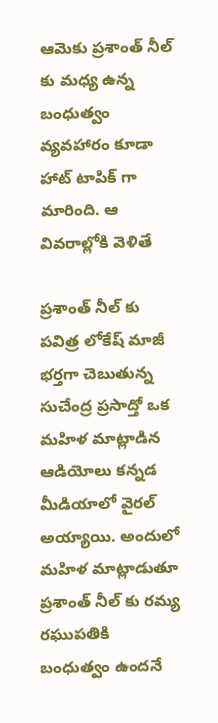ఆమెకు ప్రశాంత్ నీల్ కు మధ్య ఉన్న బంధుత్వం వ్యవహారం కూడా హాట్ టాపిక్ గా మారింది. ఆ వివరాల్లోకి వెళితే

ప్రశాంత్ నీల్ కు
పవిత్ర లోకేష్ మాజీ భర్తగా చెబుతున్న సుచేంద్ర ప్రసాద్తో ఒక మహిళ మాట్లాడిన ఆడియోలు కన్నడ మీడియాలో వైరల్ అయ్యాయి. అందులో మహిళ మాట్లాడుతూ ప్రశాంత్ నీల్ కు రమ్య రఘుపతికి బంధుత్వం ఉందనే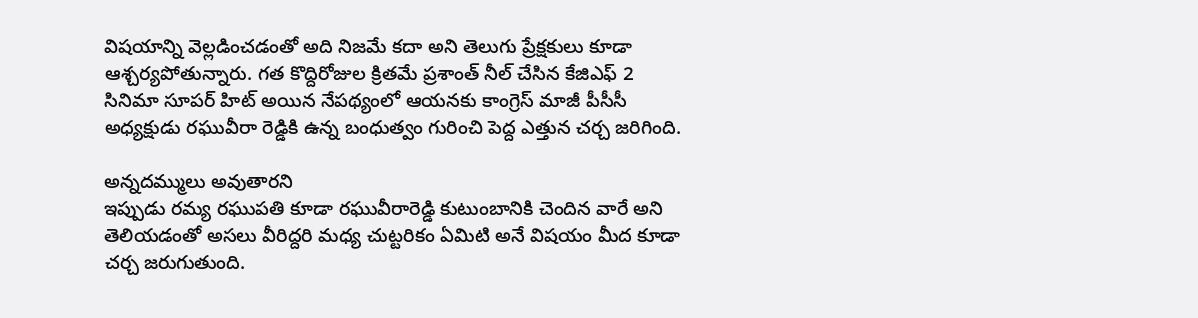విషయాన్ని వెల్లడించడంతో అది నిజమే కదా అని తెలుగు ప్రేక్షకులు కూడా ఆశ్చర్యపోతున్నారు. గత కొద్దిరోజుల క్రితమే ప్రశాంత్ నీల్ చేసిన కేజిఎఫ్ 2 సినిమా సూపర్ హిట్ అయిన నేపథ్యంలో ఆయనకు కాంగ్రెస్ మాజీ పీసీసీ అధ్యక్షుడు రఘువీరా రెడ్డికి ఉన్న బంధుత్వం గురించి పెద్ద ఎత్తున చర్చ జరిగింది.

అన్నదమ్ములు అవుతారని
ఇప్పుడు రమ్య రఘుపతి కూడా రఘువీరారెడ్డి కుటుంబానికి చెందిన వారే అని తెలియడంతో అసలు వీరిద్దరి మధ్య చుట్టరికం ఏమిటి అనే విషయం మీద కూడా చర్చ జరుగుతుంది.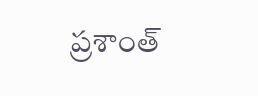ప్రశాంత్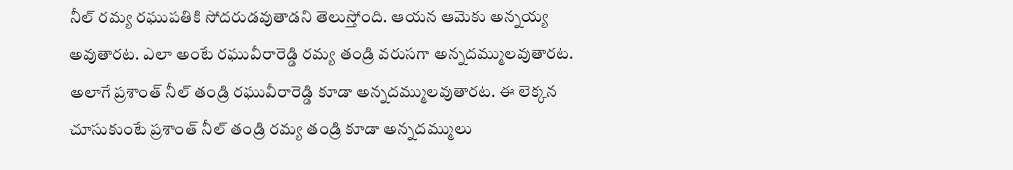నీల్ రమ్య రఘుపతికి సోదరుడవుతాడని తెలుస్తోంది. ఆయన ఆమెకు అన్నయ్య అవుతారట. ఎలా అంటే రఘువీరారెడ్డి రమ్య తండ్రి వరుసగా అన్నదమ్ములవుతారట. అలాగే ప్రశాంత్ నీల్ తండ్రి రఘువీరారెడ్డి కూడా అన్నదమ్ములవుతారట. ఈ లెక్కన చూసుకుంటే ప్రశాంత్ నీల్ తండ్రి రమ్య తండ్రి కూడా అన్నదమ్ములు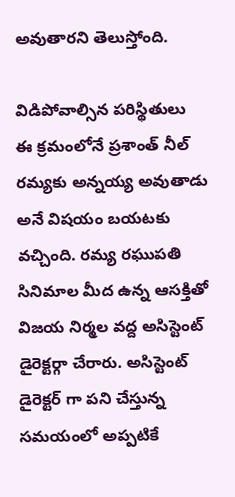అవుతారని తెలుస్తోంది.

విడిపోవాల్సిన పరిస్థితులు
ఈ క్రమంలోనే ప్రశాంత్ నీల్ రమ్యకు అన్నయ్య అవుతాడు అనే విషయం బయటకు వచ్చింది. రమ్య రఘుపతి సినిమాల మీద ఉన్న ఆసక్తితో విజయ నిర్మల వద్ద అసిస్టెంట్ డైరెక్టర్గా చేరారు. అసిస్టెంట్ డైరెక్టర్ గా పని చేస్తున్న సమయంలో అప్పటికే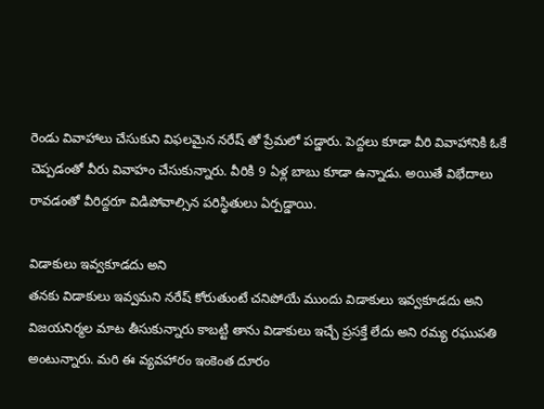రెండు వివాహాలు చేసుకుని విఫలమైన నరేష్ తో ప్రేమలో పడ్డారు. పెద్దలు కూడా వీరి వివాహానికి ఓకే చెప్పడంతో వీరు వివాహం చేసుకున్నారు. వీరికి 9 ఏళ్ల బాబు కూడా ఉన్నాడు. అయితే విభేదాలు రావడంతో వీరిద్దరూ విడిపోవాల్సిన పరిస్థితులు ఏర్పడ్డాయి.

విడాకులు ఇవ్వకూడదు అని
తనకు విడాకులు ఇవ్వమని నరేష్ కోరుతుంటే చనిపోయే ముందు విడాకులు ఇవ్వకూడదు అని విజయనిర్మల మాట తీసుకున్నారు కాబట్టి తాను విడాకులు ఇచ్చే ప్రసక్తే లేదు అని రమ్య రఘుపతి అంటున్నారు. మరి ఈ వ్యవహారం ఇంకెంత దూరం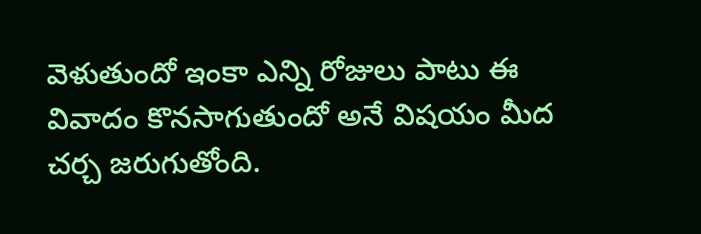వెళుతుందో ఇంకా ఎన్ని రోజులు పాటు ఈ వివాదం కొనసాగుతుందో అనే విషయం మీద చర్చ జరుగుతోంది.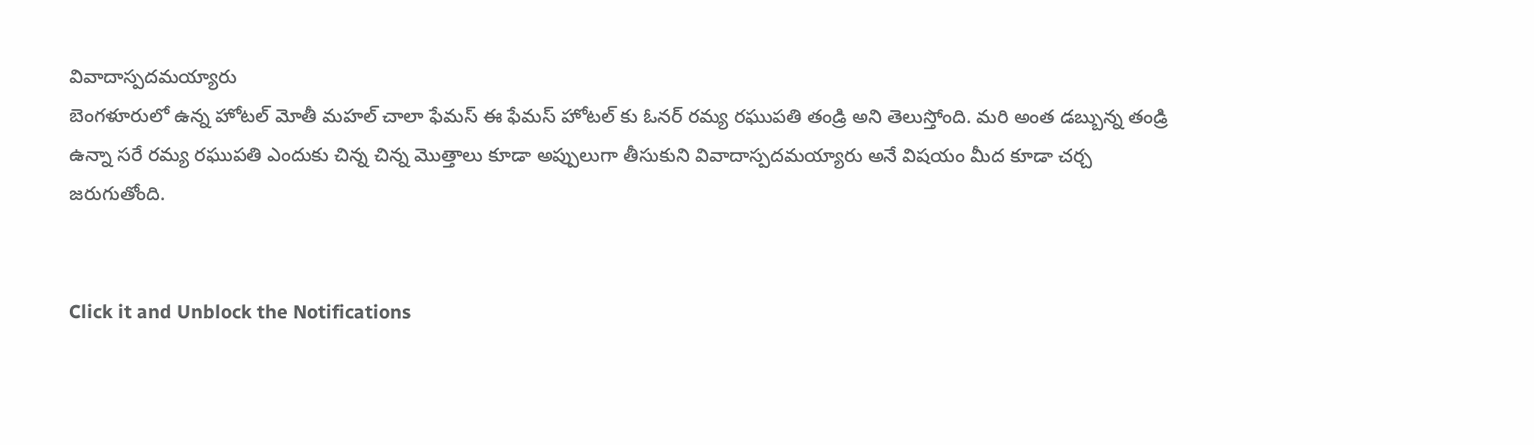వివాదాస్పదమయ్యారు
బెంగళూరులో ఉన్న హోటల్ మోతీ మహల్ చాలా ఫేమస్ ఈ ఫేమస్ హోటల్ కు ఓనర్ రమ్య రఘుపతి తండ్రి అని తెలుస్తోంది. మరి అంత డబ్బున్న తండ్రి ఉన్నా సరే రమ్య రఘుపతి ఎందుకు చిన్న చిన్న మొత్తాలు కూడా అప్పులుగా తీసుకుని వివాదాస్పదమయ్యారు అనే విషయం మీద కూడా చర్చ జరుగుతోంది.


Click it and Unblock the Notifications